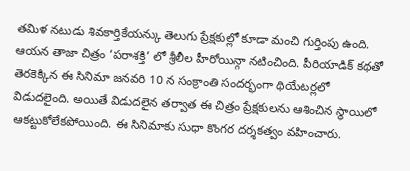తమిళ నటుడు శివకార్తికేయన్కు తెలుగు ప్రేక్షకుల్లో కూడా మంచి గుర్తింపు ఉంది. ఆయన తాజా చిత్రం ‘పరాశక్తి’ లో శ్రీలీల హీరోయిన్గా నటించింది. పీరియాడిక్ కథతో తెరకెక్కిన ఈ సినిమా జనవరి 10 న సంక్రాంతి సందర్భంగా థియేటర్లలో విడుదలైంది. అయితే విడుదలైన తర్వాత ఈ చిత్రం ప్రేక్షకులను ఆశించిన స్థాయిలో ఆకట్టుకోలేకపోయింది. ఈ సినిమాకు సుధా కొంగర దర్శకత్వం వహించారు.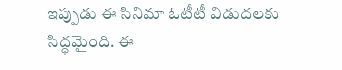ఇప్పుడు ఈ సినిమా ఓటీటీ విడుదలకు సిద్ధమైంది. ఈ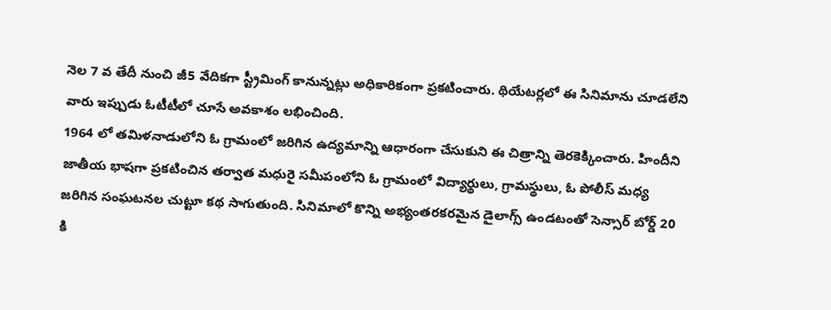నెల 7 వ తేదీ నుంచి జీ5 వేదికగా స్ట్రీమింగ్ కానున్నట్లు అధికారికంగా ప్రకటించారు. థియేటర్లలో ఈ సినిమాను చూడలేని వారు ఇప్పుడు ఓటీటీలో చూసే అవకాశం లభించింది.
1964 లో తమిళనాడులోని ఓ గ్రామంలో జరిగిన ఉద్యమాన్ని ఆధారంగా చేసుకుని ఈ చిత్రాన్ని తెరకెక్కించారు. హిందీని జాతీయ భాషగా ప్రకటించిన తర్వాత మధురై సమీపంలోని ఓ గ్రామంలో విద్యార్థులు, గ్రామస్థులు, ఓ పోలీస్ మధ్య జరిగిన సంఘటనల చుట్టూ కథ సాగుతుంది. సినిమాలో కొన్ని అభ్యంతరకరమైన డైలాగ్స్ ఉండటంతో సెన్సార్ బోర్డ్ 20 కి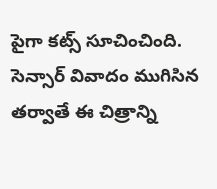పైగా కట్స్ సూచించింది. సెన్సార్ వివాదం ముగిసిన తర్వాతే ఈ చిత్రాన్ని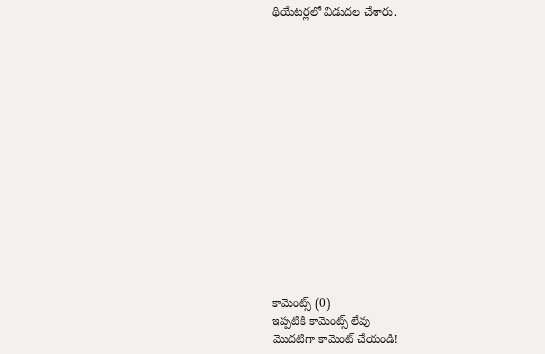థియేటర్లలో విడుదల చేశారు.















కామెంట్స్ (0)
ఇప్పటికి కామెంట్స్ లేవు
మొదటిగా కామెంట్ చేయండి!